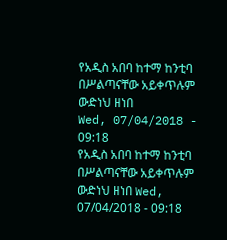የአዲስ አበባ ከተማ ከንቲባ በሥልጣናቸው አይቀጥሉም
ውድነህ ዘነበ
Wed, 07/04/2018 - 09:18
የአዲስ አበባ ከተማ ከንቲባ በሥልጣናቸው አይቀጥሉም ውድነህ ዘነበ Wed, 07/04/2018 - 09:18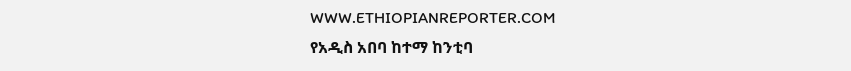WWW.ETHIOPIANREPORTER.COM
የአዲስ አበባ ከተማ ከንቲባ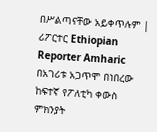በሥልጣናቸው አይቀጥሉም | ሪፖርተር Ethiopian Reporter Amharic
በአገሪቱ አጋጥሞ በነበረው ከፍተኛ የፖለቲካ ቀውስ ምክንያት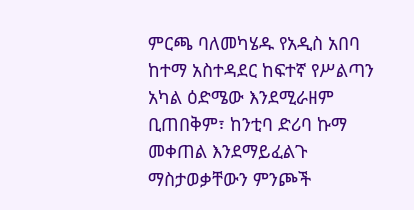ምርጫ ባለመካሄዱ የአዲስ አበባ ከተማ አስተዳደር ከፍተኛ የሥልጣን አካል ዕድሜው እንደሚራዘም ቢጠበቅም፣ ከንቲባ ድሪባ ኩማ መቀጠል እንደማይፈልጉ ማስታወቃቸውን ምንጮች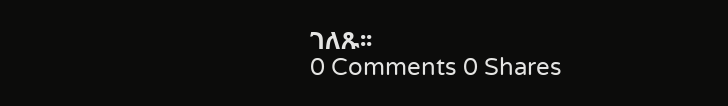ገለጹ፡፡
0 Comments 0 Shares